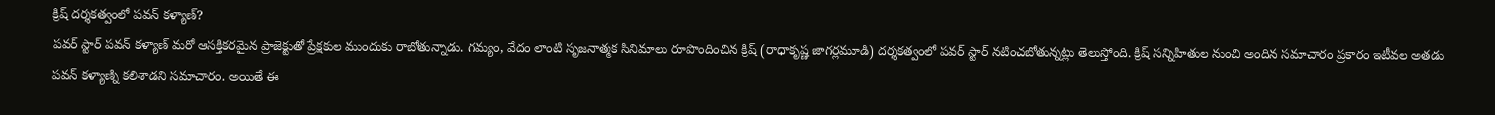క్రిష్ దర్శకత్వంలో పవన్ కళ్యాణ్?
పవర్ స్టార్ పవన్ కళ్యాణ్ మరో ఆసక్తికరమైన ప్రాజెక్టుతో ప్రేక్షకుల ముందుకు రాబోతున్నాడు. గమ్యం, వేదం లాంటి సృజనాత్మక సినిమాలు రూపొందించిన క్రిష్ (రాధాకృష్ణ జాగర్లమూడి) దర్శకత్వంలో పవర్ స్టార్ నటించబోతున్నట్లు తెలుస్తోంది. క్రిష్ సన్నిహితుల నుంచి అందిన సమాచారం ప్రకారం ఇటీవల అతడు పవన్ కళ్యాణ్ని కలిశాడని సమాచారం. అయితే ఈ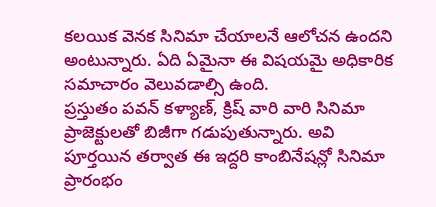కలయిక వెనక సినిమా చేయాలనే ఆలోచన ఉందని అంటున్నారు. ఏది ఏమైనా ఈ విషయమై అధికారిక సమాచారం వెలువడాల్సి ఉంది.
ప్రస్తుతం పవన్ కళ్యాణ్, క్రిష్ వారి వారి సినిమా ప్రాజెక్టులతో బిజీగా గడుపుతున్నారు. అవి పూర్తయిన తర్వాత ఈ ఇద్దరి కాంబినేషన్లో సినిమా ప్రారంభం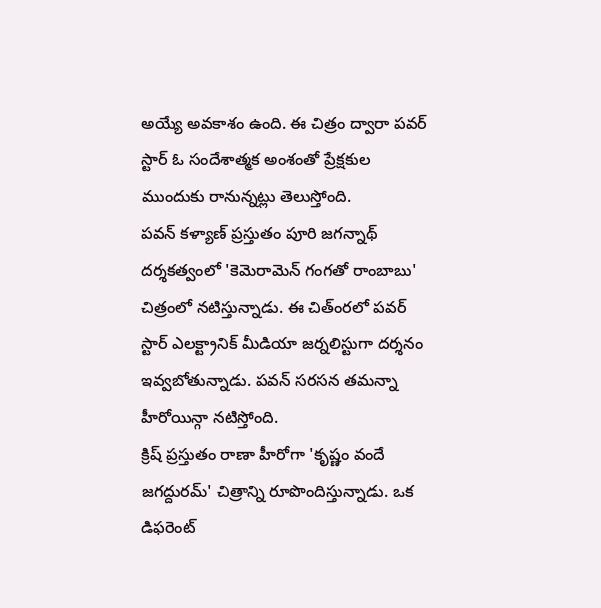అయ్యే అవకాశం ఉంది. ఈ చిత్రం ద్వారా పవర్ స్టార్ ఓ సందేశాత్మక అంశంతో ప్రేక్షకుల ముందుకు రానున్నట్లు తెలుస్తోంది.
పవన్ కళ్యాణ్ ప్రస్తుతం పూరి జగన్నాథ్ దర్శకత్వంలో 'కెమెరామెన్ గంగతో రాంబాబు' చిత్రంలో నటిస్తున్నాడు. ఈ చిత్ంరలో పవర్ స్టార్ ఎలక్ట్రానిక్ మీడియా జర్నలిస్టుగా దర్శనం ఇవ్వబోతున్నాడు. పవన్ సరసన తమన్నా హీరోయిన్గా నటిస్తోంది.
క్రిష్ ప్రస్తుతం రాణా హీరోగా 'కృష్ణం వందే జగద్దురమ్' చిత్రాన్ని రూపొందిస్తున్నాడు. ఒక డిఫరెంట్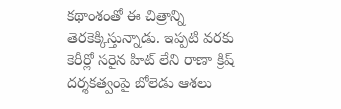కథాంశంతో ఈ చిత్రాన్ని తెరకెక్కిస్తున్నాడు. ఇప్పటి వరకు కెరీర్లో సరైన హిట్ లేని రాణా క్రిష్ దర్శకత్వంపై బోలెడు ఆశలు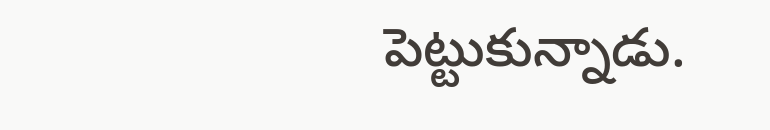పెట్టుకున్నాడు.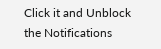Click it and Unblock the Notifications